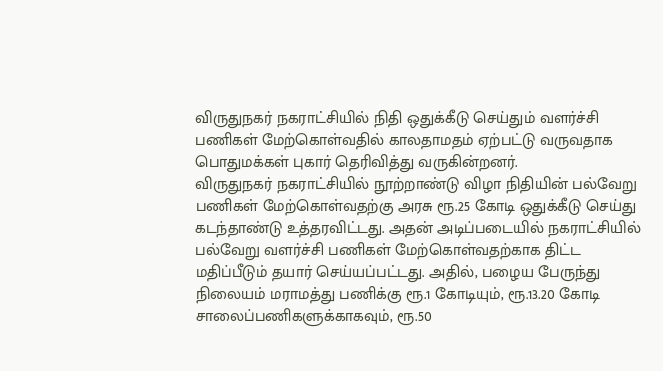விருதுநகர் நகராட்சியில் நிதி ஒதுக்கீடு செய்தும் வளர்ச்சி பணிகள் மேற்கொள்வதில் காலதாமதம் ஏற்பட்டு வருவதாக பொதுமக்கள் புகார் தெரிவித்து வருகின்றனர்.
விருதுநகர் நகராட்சியில் நூற்றாண்டு விழா நிதியின் பல்வேறு பணிகள் மேற்கொள்வதற்கு அரசு ரூ.25 கோடி ஒதுக்கீடு செய்து கடந்தாண்டு உத்தரவிட்டது. அதன் அடிப்படையில் நகராட்சியில் பல்வேறு வளர்ச்சி பணிகள் மேற்கொள்வதற்காக திட்ட மதிப்பீடும் தயார் செய்யப்பட்டது. அதில், பழைய பேருந்து நிலையம் மராமத்து பணிக்கு ரூ.1 கோடியும், ரூ.13.20 கோடி சாலைப்பணிகளுக்காகவும், ரூ.50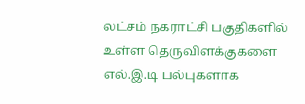லட்சம் நகராட்சி பகுதிகளில் உள்ள தெருவிளக்குகளை எல்.இ.டி பல்புகளாக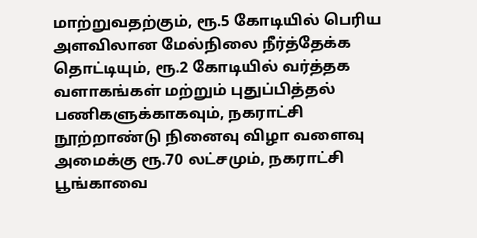மாற்றுவதற்கும், ரூ.5 கோடியில் பெரிய அளவிலான மேல்நிலை நீர்த்தேக்க தொட்டியும், ரூ.2 கோடியில் வர்த்தக வளாகங்கள் மற்றும் புதுப்பித்தல் பணிகளுக்காகவும், நகராட்சி நூற்றாண்டு நினைவு விழா வளைவு அமைக்கு ரூ.70 லட்சமும், நகராட்சி பூங்காவை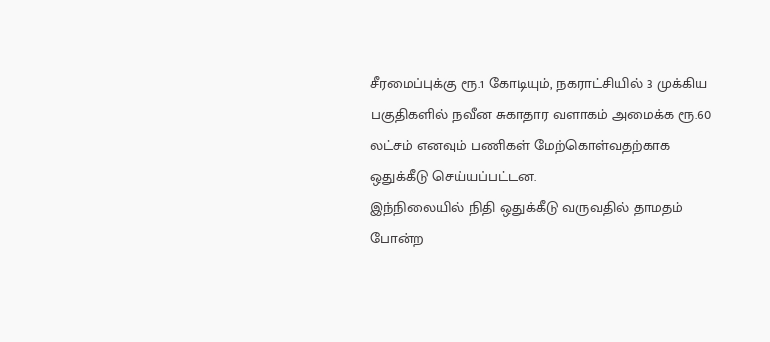சீரமைப்புக்கு ரூ.1 கோடியும், நகராட்சியில் 3 முக்கிய பகுதிகளில் நவீன சுகாதார வளாகம் அமைக்க ரூ.60 லட்சம் எனவும் பணிகள் மேற்கொள்வதற்காக ஒதுக்கீடு செய்யப்பட்டன.
இந்நிலையில் நிதி ஒதுக்கீடு வருவதில் தாமதம் போன்ற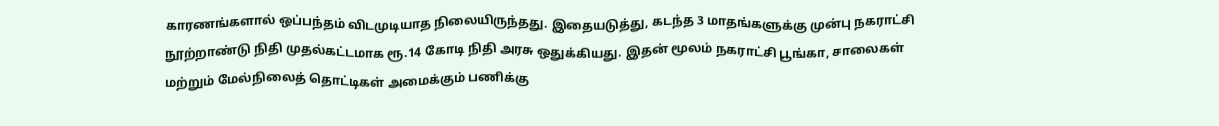காரணங்களால் ஒப்பந்தம் விடமுடியாத நிலையிருந்தது. இதையடுத்து, கடந்த 3 மாதங்களுக்கு முன்பு நகராட்சி நூற்றாண்டு நிதி முதல்கட்டமாக ரூ.14 கோடி நிதி அரசு ஒதுக்கியது. இதன் மூலம் நகராட்சி பூங்கா, சாலைகள் மற்றும் மேல்நிலைத் தொட்டிகள் அமைக்கும் பணிக்கு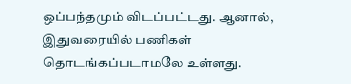ஒப்பந்தமும் விடப்பட்டது. ஆனால், இதுவரையில் பணிகள் தொடங்கப்படாமலே உள்ளது.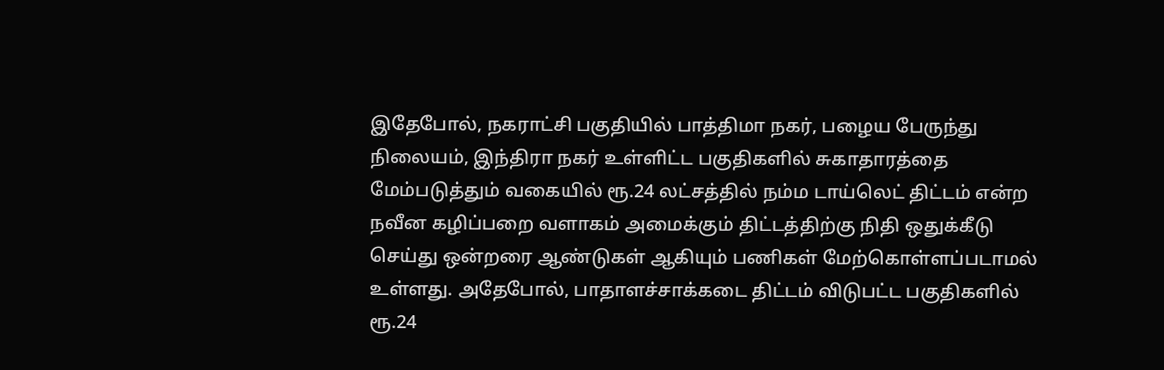இதேபோல், நகராட்சி பகுதியில் பாத்திமா நகர், பழைய பேருந்து நிலையம், இந்திரா நகர் உள்ளிட்ட பகுதிகளில் சுகாதாரத்தை மேம்படுத்தும் வகையில் ரூ.24 லட்சத்தில் நம்ம டாய்லெட் திட்டம் என்ற நவீன கழிப்பறை வளாகம் அமைக்கும் திட்டத்திற்கு நிதி ஒதுக்கீடு செய்து ஒன்றரை ஆண்டுகள் ஆகியும் பணிகள் மேற்கொள்ளப்படாமல் உள்ளது. அதேபோல், பாதாளச்சாக்கடை திட்டம் விடுபட்ட பகுதிகளில் ரூ.24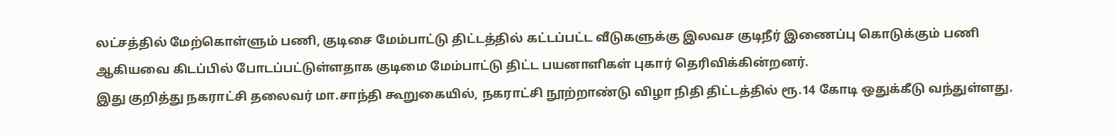லட்சத்தில் மேற்கொள்ளும் பணி, குடிசை மேம்பாட்டு திட்டத்தில் கட்டப்பட்ட வீடுகளுக்கு இலவச குடிநீர் இணைப்பு கொடுக்கும் பணி ஆகியவை கிடப்பில் போடப்பட்டுள்ளதாக குடிமை மேம்பாட்டு திட்ட பயனாளிகள் புகார் தெரிவிக்கின்றனர்.
இது குறித்து நகராட்சி தலைவர் மா.சாந்தி கூறுகையில், நகராட்சி நூற்றாண்டு விழா நிதி திட்டத்தில் ரூ.14 கோடி ஒதுக்கீடு வந்துள்ளது.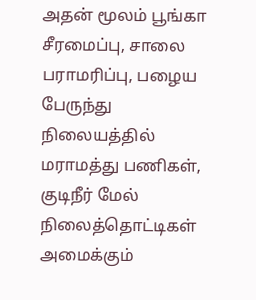அதன் மூலம் பூங்கா சீரமைப்பு, சாலை பராமரிப்பு, பழைய பேருந்து நிலையத்தில் மராமத்து பணிகள், குடிநீர் மேல் நிலைத்தொட்டிகள் அமைக்கும்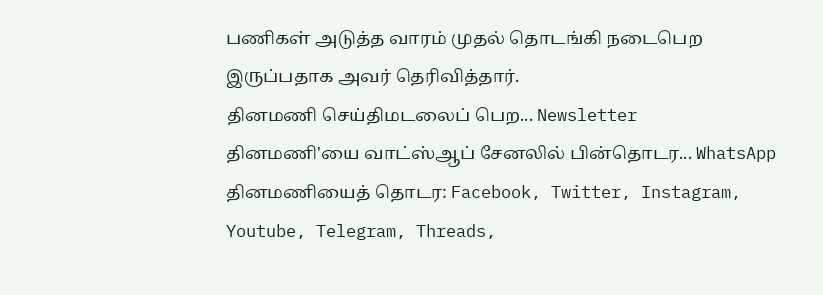பணிகள் அடுத்த வாரம் முதல் தொடங்கி நடைபெற இருப்பதாக அவர் தெரிவித்தார்.
தினமணி செய்திமடலைப் பெற... Newsletter
தினமணி'யை வாட்ஸ்ஆப் சேனலில் பின்தொடர... WhatsApp
தினமணியைத் தொடர: Facebook, Twitter, Instagram, Youtube, Telegram, Threads,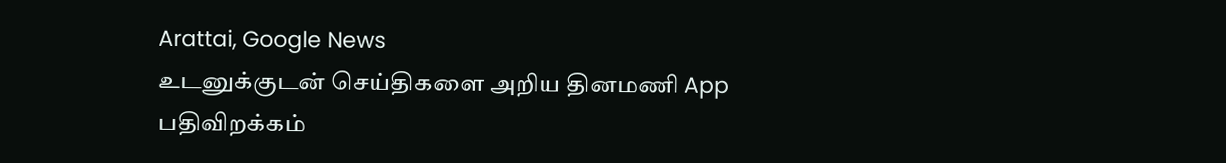Arattai, Google News
உடனுக்குடன் செய்திகளை அறிய தினமணி App பதிவிறக்கம்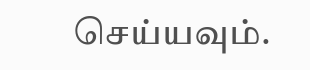செய்யவும்.